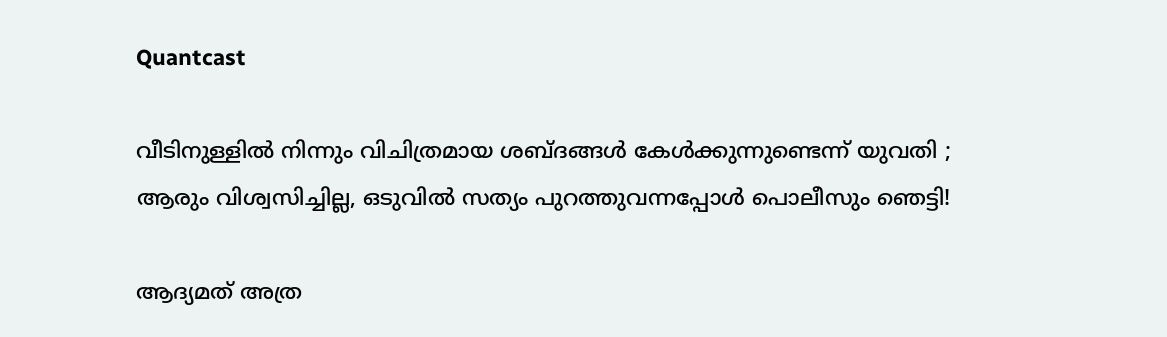Quantcast

വീടിനുള്ളിൽ നിന്നും വിചിത്രമായ ശബ്ദങ്ങൾ കേൾക്കുന്നുണ്ടെന്ന് യുവതി ; ആരും വിശ്വസിച്ചില്ല, ഒടുവിൽ സത്യം പുറത്തുവന്നപ്പോൾ പൊലീസും ഞെട്ടി!

ആദ്യമത് അത്ര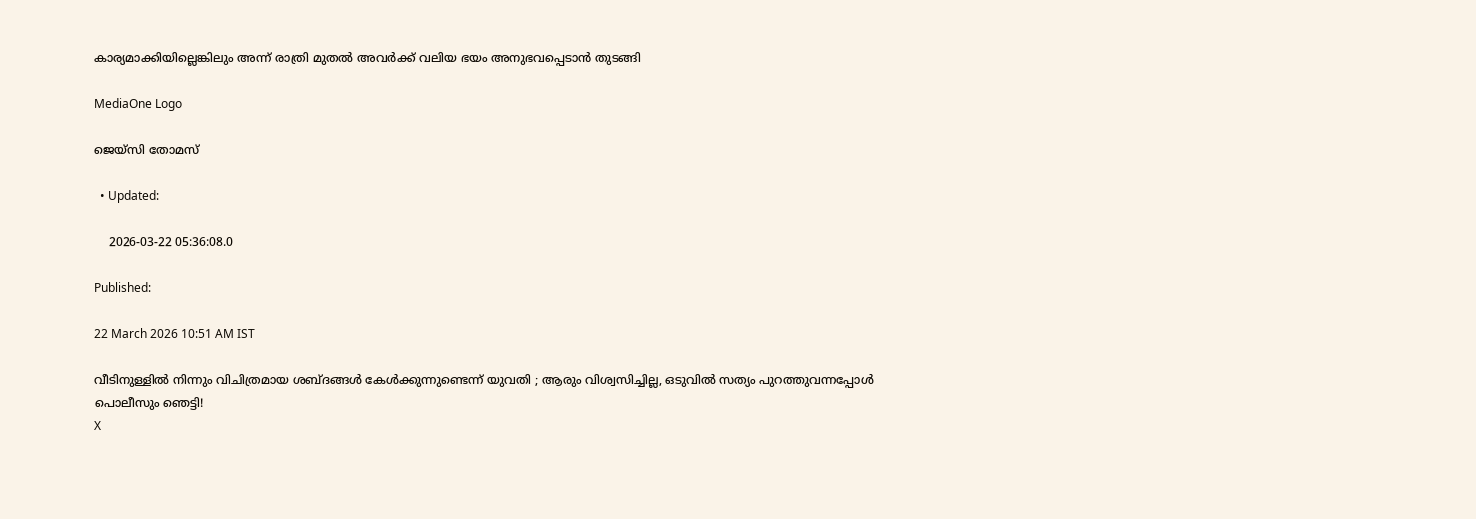കാര്യമാക്കിയില്ലെങ്കിലും അന്ന് രാത്രി മുതൽ അവർക്ക് വലിയ ഭയം അനുഭവപ്പെടാൻ തുടങ്ങി

MediaOne Logo

ജെയ്സി തോമസ്

  • Updated:

    2026-03-22 05:36:08.0

Published:

22 March 2026 10:51 AM IST

വീടിനുള്ളിൽ നിന്നും വിചിത്രമായ ശബ്ദങ്ങൾ കേൾക്കുന്നുണ്ടെന്ന് യുവതി ; ആരും വിശ്വസിച്ചില്ല, ഒടുവിൽ സത്യം പുറത്തുവന്നപ്പോൾ പൊലീസും ഞെട്ടി!
X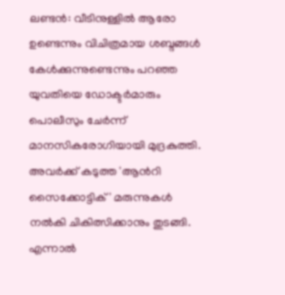ലണ്ടൻ: വീടിനുള്ളിൽ ആരോ ഉണ്ടെന്നും വിചിത്രമായ ശബ്ദങ്ങൾ കേൾക്കുന്നുണ്ടെന്നും പറഞ്ഞ യുവതിയെ ഡോക്ടർമാരും പൊലീസും ചേർന്ന് മാനസികരോഗിയായി മുദ്രകുത്തി. അവർക്ക് കടുത്ത 'ആന്‍റി സൈക്കോട്ടിക്' മരുന്നുകൾ നൽകി ചികിത്സിക്കാനും തുടങ്ങി. എന്നാൽ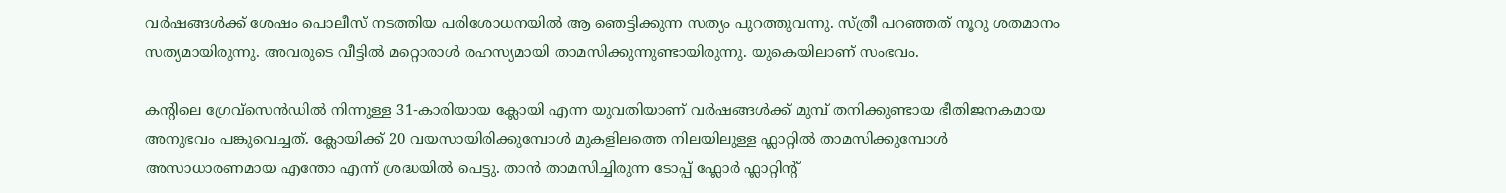വർഷങ്ങൾക്ക് ശേഷം പൊലീസ് നടത്തിയ പരിശോധനയിൽ ആ ഞെട്ടിക്കുന്ന സത്യം പുറത്തുവന്നു. സ്ത്രീ പറഞ്ഞത് നൂറു ശതമാനം സത്യമായിരുന്നു. അവരുടെ വീട്ടിൽ മറ്റൊരാൾ രഹസ്യമായി താമസിക്കുന്നുണ്ടായിരുന്നു. യുകെയിലാണ് സംഭവം.

കന്‍റിലെ ഗ്രേവ്സെൻഡിൽ നിന്നുള്ള 31-കാരിയായ ക്ലോയി എന്ന യുവതിയാണ് വർഷങ്ങൾക്ക് മുമ്പ് തനിക്കുണ്ടായ ഭീതിജനകമായ അനുഭവം പങ്കുവെച്ചത്. ക്ലോയിക്ക് 20 വയസായിരിക്കുമ്പോൾ മുകളിലത്തെ നിലയിലുള്ള ഫ്ലാറ്റിൽ താമസിക്കുമ്പോൾ അസാധാരണമായ എന്തോ എന്ന് ശ്രദ്ധയിൽ പെട്ടു. താൻ താമസിച്ചിരുന്ന ടോപ്പ് ഫ്ലോർ ഫ്ലാറ്റിന്‍റ്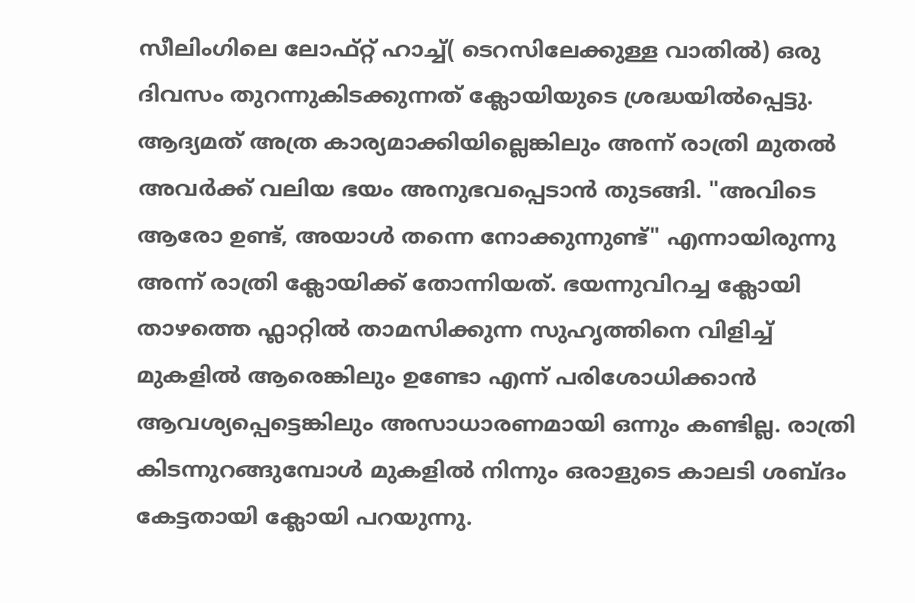സീലിംഗിലെ ലോഫ്റ്റ് ഹാച്ച്( ടെറസിലേക്കുള്ള വാതിൽ) ഒരു ദിവസം തുറന്നുകിടക്കുന്നത് ക്ലോയിയുടെ ശ്രദ്ധയിൽപ്പെട്ടു. ആദ്യമത് അത്ര കാര്യമാക്കിയില്ലെങ്കിലും അന്ന് രാത്രി മുതൽ അവർക്ക് വലിയ ഭയം അനുഭവപ്പെടാൻ തുടങ്ങി. "അവിടെ ആരോ ഉണ്ട്, അയാൾ തന്നെ നോക്കുന്നുണ്ട്" എന്നായിരുന്നു അന്ന് രാത്രി ക്ലോയിക്ക് തോന്നിയത്. ഭയന്നുവിറച്ച ക്ലോയി താഴത്തെ ഫ്ലാറ്റിൽ താമസിക്കുന്ന സുഹൃത്തിനെ വിളിച്ച് മുകളിൽ ആരെങ്കിലും ഉണ്ടോ എന്ന് പരിശോധിക്കാൻ ആവശ്യപ്പെട്ടെങ്കിലും അസാധാരണമായി ഒന്നും കണ്ടില്ല. രാത്രി കിടന്നുറങ്ങുമ്പോൾ മുകളിൽ നിന്നും ഒരാളുടെ കാലടി ശബ്ദം കേട്ടതായി ക്ലോയി പറയുന്നു.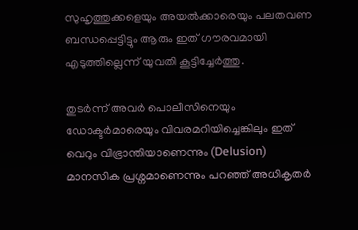സുഹൃത്തുക്കളെയും അയൽക്കാരെയും പലതവണ ബന്ധപ്പെട്ടിട്ടും ആരും ഇത് ഗൗരവമായി എടുത്തില്ലെന്ന് യുവതി കൂട്ടിച്ചേര്‍ത്തു.

തുടർന്ന് അവർ പൊലീസിനെയും ഡോക്ടർമാരെയും വിവരമറിയിച്ചെങ്കിലും ഇത് വെറും വിഭ്രാന്തിയാണെന്നും (Delusion) മാനസിക പ്രശ്നമാണെന്നും പറഞ്ഞ് അധികൃതർ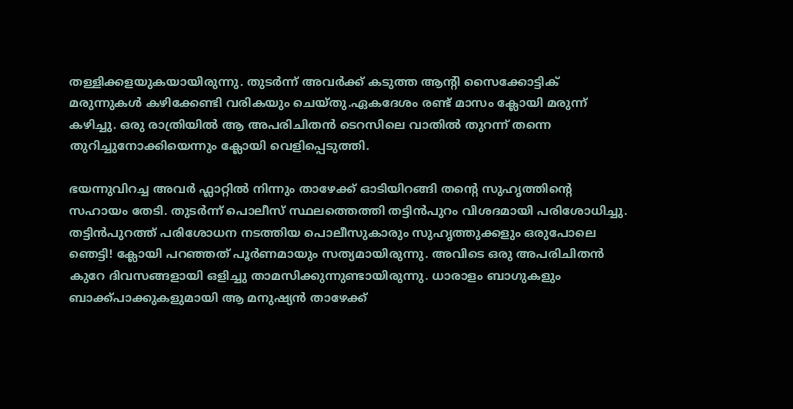തള്ളിക്കളയുകയായിരുന്നു. തുടർന്ന് അവർക്ക് കടുത്ത ആന്റി സൈക്കോട്ടിക് മരുന്നുകൾ കഴിക്കേണ്ടി വരികയും ചെയ്തു.ഏകദേശം രണ്ട് മാസം ക്ലോയി മരുന്ന് കഴിച്ചു. ഒരു രാത്രിയിൽ ആ അപരിചിതൻ ടെറസിലെ വാതിൽ തുറന്ന് തന്നെ തുറിച്ചുനോക്കിയെന്നും ക്ലോയി വെളിപ്പെടുത്തി.

ഭയന്നുവിറച്ച അവർ ഫ്ലാറ്റിൽ നിന്നും താഴേക്ക് ഓടിയിറങ്ങി തന്‍റെ സുഹൃത്തിന്‍റെ സഹായം തേടി. തുടർന്ന് പൊലീസ് സ്ഥലത്തെത്തി തട്ടിൻപുറം വിശദമായി പരിശോധിച്ചു. തട്ടിൻപുറത്ത് പരിശോധന നടത്തിയ പൊലീസുകാരും സുഹൃത്തുക്കളും ഒരുപോലെ ഞെട്ടി! ക്ലോയി പറഞ്ഞത് പൂർണമായും സത്യമായിരുന്നു. അവിടെ ഒരു അപരിചിതൻ കുറേ ദിവസങ്ങളായി ഒളിച്ചു താമസിക്കുന്നുണ്ടായിരുന്നു. ധാരാളം ബാഗുകളും ബാക്ക്പാക്കുകളുമായി ആ മനുഷ്യൻ താഴേക്ക്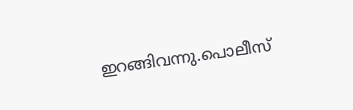ഇറങ്ങിവന്നു.പൊലീസ്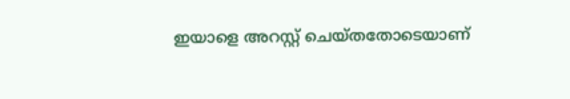ഇയാളെ അറസ്റ്റ് ചെയ്തതോടെയാണ്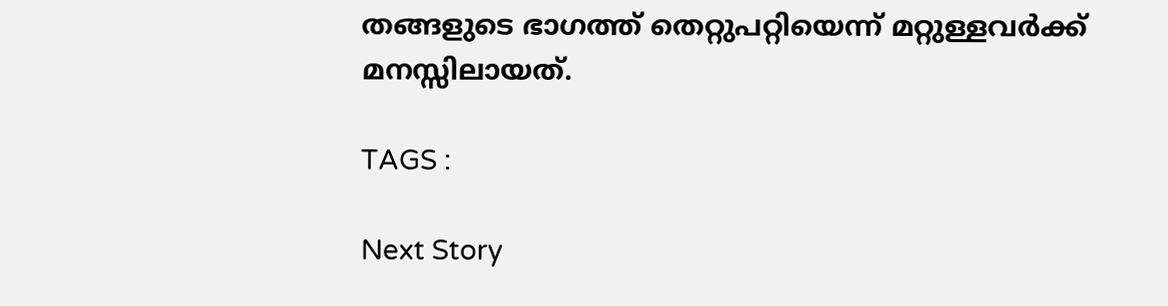തങ്ങളുടെ ഭാഗത്ത് തെറ്റുപറ്റിയെന്ന് മറ്റുള്ളവർക്ക് മനസ്സിലായത്.

TAGS :

Next Story